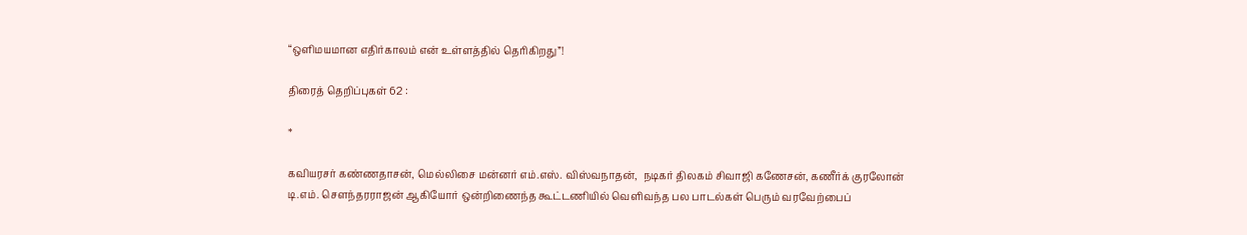“ஒளிமயமான எதிர்காலம் என் உள்ளத்தில் தெரிகிறது”!

திரைத் தெறிப்புகள் 62 :

*

கவியரசர் கண்ணதாசன், மெல்லிசை மன்னர் எம்.எஸ். விஸ்வநாதன்,  நடிகர் திலகம் சிவாஜி கணேசன், கணீர்க் குரலோன் டி.எம். சௌந்தரராஜன் ஆகியோர் ஒன்றிணைந்த கூட்டணியில் வெளிவந்த பல பாடல்கள் பெரும் வரவேற்பைப்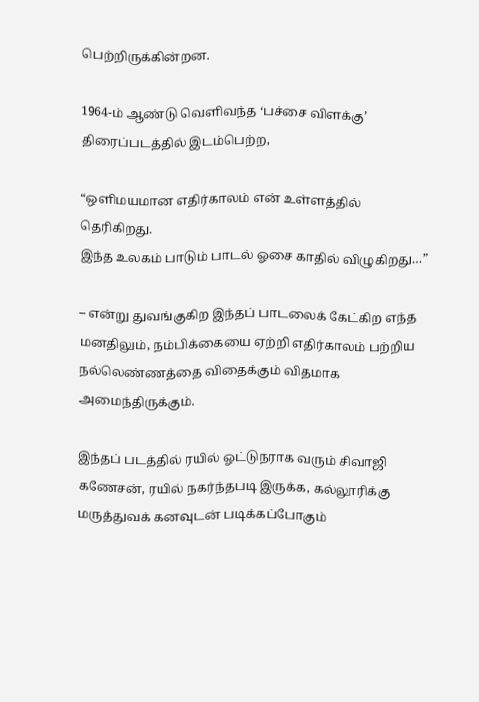பெற்றிருக்கின்றன.

1964-ம் ஆண்டு வெளிவந்த ‘பச்சை விளக்கு’ திரைப்படத்தில் இடம்பெற்ற,

“ஒளிமயமான எதிர்காலம் என் உள்ளத்தில் தெரிகிறது.
இந்த உலகம் பாடும் பாடல் ஓசை காதில் விழுகிறது…”

– என்று துவங்குகிற இந்தப் பாடலைக் கேட்கிற எந்த மனதிலும், நம்பிக்கையை ஏற்றி எதிர்காலம் பற்றிய நல்லெண்ணத்தை விதைக்கும் விதமாக அமைந்திருக்கும்.

இந்தப் படத்தில் ரயில் ஓட்டுநராக வரும் சிவாஜி கணேசன், ரயில் நகர்ந்தபடி இருக்க, கல்லூரிக்கு மருத்துவக் கனவுடன் படிக்கப்போகும்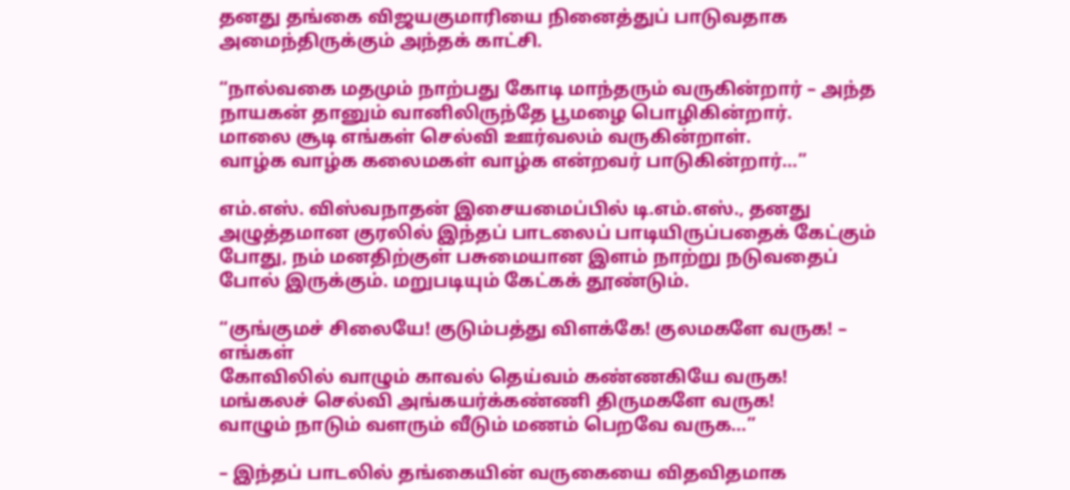தனது தங்கை விஜயகுமாரியை நினைத்துப் பாடுவதாக அமைந்திருக்கும் அந்தக் காட்சி.

“நால்வகை மதமும் நாற்பது கோடி மாந்தரும் வருகின்றார் – அந்த
நாயகன் தானும் வானிலிருந்தே பூமழை பொழிகின்றார்.
மாலை சூடி எங்கள் செல்வி ஊர்வலம் வருகின்றாள்.
வாழ்க வாழ்க கலைமகள் வாழ்க என்றவர் பாடுகின்றார்…”

எம்.எஸ். விஸ்வநாதன் இசையமைப்பில் டி.எம்.எஸ்., தனது அழுத்தமான குரலில் இந்தப் பாடலைப் பாடியிருப்பதைக் கேட்கும் போது, நம் மனதிற்குள் பசுமையான இளம் நாற்று நடுவதைப் போல் இருக்கும். மறுபடியும் கேட்கக் தூண்டும்.

“குங்குமச் சிலையே! குடும்பத்து விளக்கே! குலமகளே வருக! – எங்கள்
கோவிலில் வாழும் காவல் தெய்வம் கண்ணகியே வருக!
மங்கலச் செல்வி அங்கயர்க்கண்ணி திருமகளே வருக!
வாழும் நாடும் வளரும் வீடும் மணம் பெறவே வருக…”

– இந்தப் பாடலில் தங்கையின் வருகையை விதவிதமாக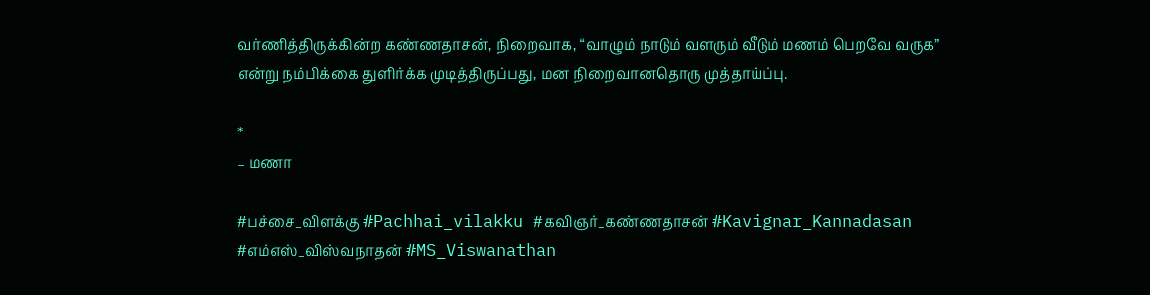வர்ணித்திருக்கின்ற கண்ணதாசன், நிறைவாக, “வாழும் நாடும் வளரும் வீடும் மணம் பெறவே வருக” என்று நம்பிக்கை துளிர்க்க முடித்திருப்பது, மன நிறைவானதொரு முத்தாய்ப்பு.

*
– மணா

#பச்சை_விளக்கு #Pachhai_vilakku #கவிஞர்_கண்ணதாசன் #Kavignar_Kannadasan #எம்எஸ்_விஸ்வநாதன் #MS_Viswanathan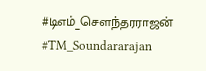#டிஎம்_சௌந்தரராஜன் #TM_Soundararajan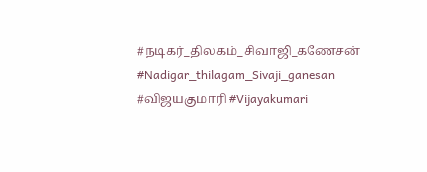#நடிகர்_திலகம்_சிவாஜி_கணேசன் #Nadigar_thilagam_Sivaji_ganesan #விஜயகுமாரி #Vijayakumari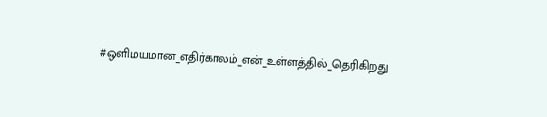#ஒளிமயமான_எதிர்காலம்_என்_உள்ளத்தில்_தெரிகிறது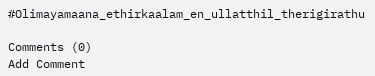#Olimayamaana_ethirkaalam_en_ullatthil_therigirathu

Comments (0)
Add Comment